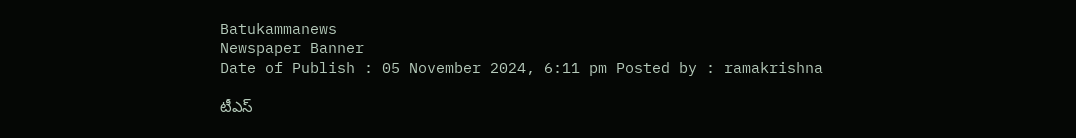Batukammanews
Newspaper Banner
Date of Publish : 05 November 2024, 6:11 pm Posted by : ramakrishna

టీఎస్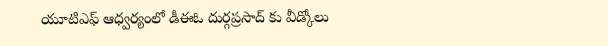యూటిఎఫ్ ఆధ్వర్యంలో డీఈఓ దుర్గప్రసాద్ కు వీడ్కోలు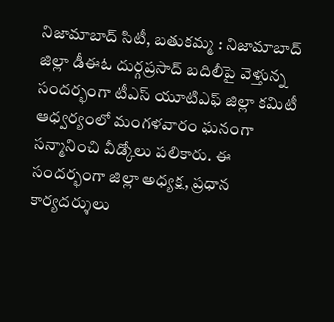నిజామాబాద్ సిటీ, బతుకమ్మ : నిజామాబాద్ జిల్లా డీఈఓ దుర్గప్రసాద్ బదిలీపై వెళ్తున్న సందర్భంగా టీఎస్ యూటిఎఫ్ జిల్లా కమిటీ ఆధ్వర్యంలో మంగళవారం ఘనంగా సన్మానించి వీడ్కోలు పలికారు. ఈ సందర్భంగా జిల్లా అధ్యక్ష, ప్రధాన కార్యదర్శులు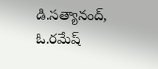డి.సత్యానంద్, ఓ.రమేష్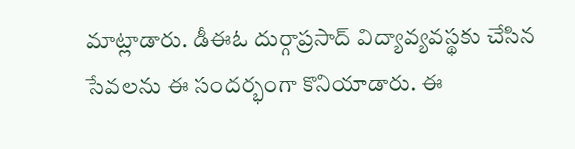మాట్లాడారు. డీఈఓ దుర్గాప్రసాద్ విద్యావ్యవస్థకు చేసిన సేవలను ఈ సందర్భంగా కొనియాడారు. ఈ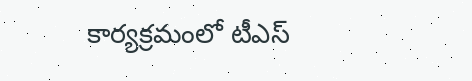కార్యక్రమంలో టీఎస్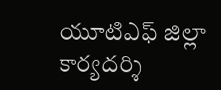యూటిఎఫ్ జిల్లా కార్యదర్శి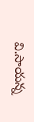వి.సాయన్న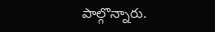పాల్గొన్నారు.